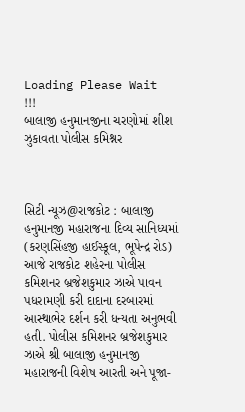Loading Please Wait !!!
બાલાજી હનુમાનજીના ચરણોમાં શીશ ઝુકાવતા પોલીસ કમિશ્નર



સિટી ન્યૂઝ@રાજકોટ : બાલાજી હનુમાનજી મહારાજના દિવ્ય સાનિધ્યમાં (કરણસિંહજી હાઈસ્કૂલ, ભૂપેન્દ્ર રોડ) આજે રાજકોટ શહેરના પોલીસ કમિશનર બ્રજેશકુમાર ઝાએ પાવન પધરામણી કરી દાદાના દરબારમાં આસ્થાભેર દર્શન કરી ધન્યતા અનુભવી હતી. પોલીસ કમિશનર બ્રજેશકુમાર ઝાએ શ્રી બાલાજી હનુમાનજી મહારાજની વિશેષ આરતી અને પૂજા-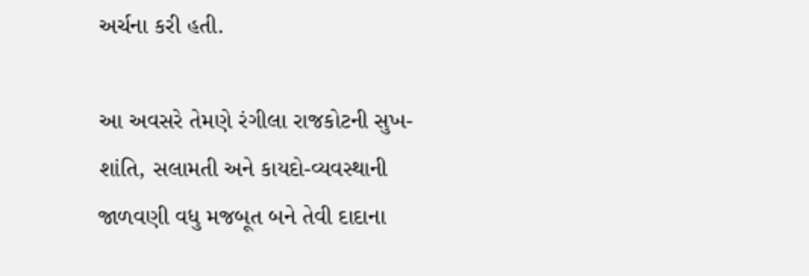અર્ચના કરી હતી.

આ અવસરે તેમણે રંગીલા રાજકોટની સુખ-શાંતિ, સલામતી અને કાયદો-વ્યવસ્થાની જાળવણી વધુ મજબૂત બને તેવી દાદાના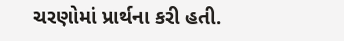ચરણોમાં પ્રાર્થના કરી હતી.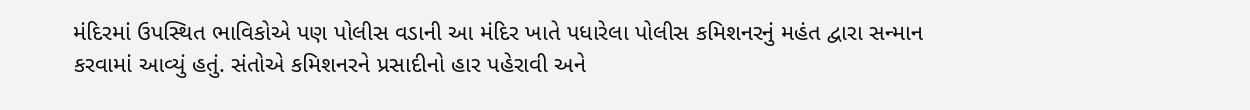મંદિરમાં ઉપસ્થિત ભાવિકોએ પણ પોલીસ વડાની આ મંદિર ખાતે પધારેલા પોલીસ કમિશનરનું મહંત દ્વારા સન્માન કરવામાં આવ્યું હતું. સંતોએ કમિશનરને પ્રસાદીનો હાર પહેરાવી અને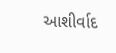આશીર્વાદ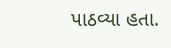પાઠવ્યા હતા.